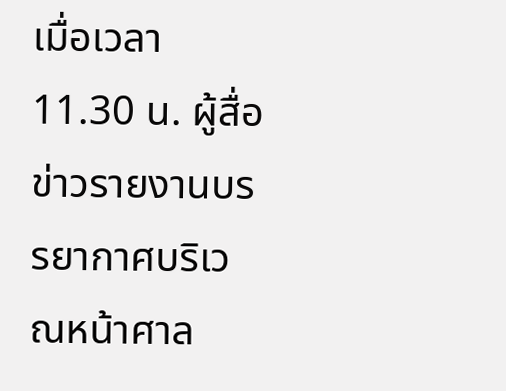เมื่อเวลา 11.30 น. ผู้สื่อข่าวรายงานบรรยากาศบริเวณหน้าศาล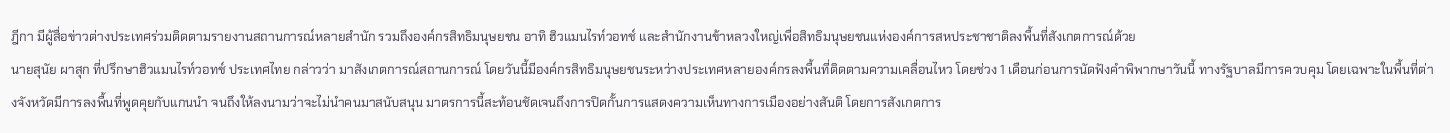ฎีกา มีผู้สื่อข่าวต่างประเทศร่วมติดตามรายงานสถานการณ์หลายสำนัก รวมถึงองค์กรสิทธิมนุษยชน อาทิ ฮิวแมนไรท์วอทช์ และสำนักงานข้าหลวงใหญ่เพื่อสิทธิมนุษยชนแห่งองค์การสหประชาชาติลงพื้นที่สังเกตการณ์ด้วย
นายสุนัย ผาสุก ที่ปรึกษาฮิวแมนไรท์วอทช์ ประเทศไทย กล่าวว่า มาสังเกตการณ์สถานการณ์ โดยวันนี้มีองค์กรสิทธิมนุษยชนระหว่างประเทศหลายองค์กรลงพื้นที่ติดตามความเคลื่อนไหว โดยช่วง 1 เดือนก่อนการนัดฟังคำพิพากษาวันนี้ ทางรัฐบาลมีการควบคุม โดยเฉพาะในพื้นที่ต่างจังหวัดมีการลงพื้นที่พูดคุยกับแกนนำ จนถึงให้ลงนามว่าจะไม่นำคนมาสนับสนุน มาตรการนี้สะท้อนชัดเจนถึงการปิดกั้นการแสดงความเห็นทางการเมืองอย่างสันติ โดยการสังเกตการ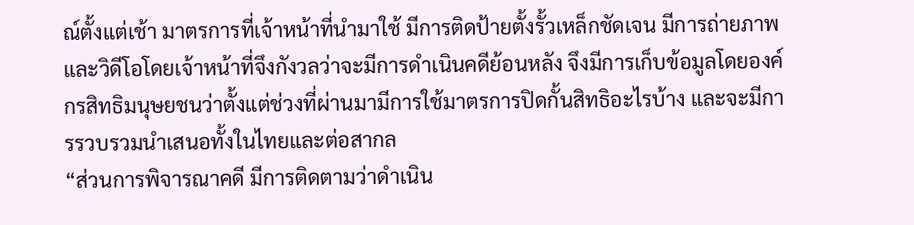ณ์ตั้งแต่เช้า มาตรการที่เจ้าหน้าที่นำมาใช้ มีการติดป้ายตั้งรั้วเหล็กชัดเจน มีการถ่ายภาพและวิดีโอโดยเจ้าหน้าที่จึงกังวลว่าจะมีการดำเนินคดีย้อนหลัง จึงมีการเก็บข้อมูลโดยองค์กรสิทธิมนุษยชนว่าตั้งแต่ช่วงที่ผ่านมามีการใช้มาตรการปิดกั้นสิทธิอะไรบ้าง และจะมีการรวบรวมนำเสนอทั้งในไทยและต่อสากล
“ส่วนการพิจารณาคดี มีการติดตามว่าดำเนิน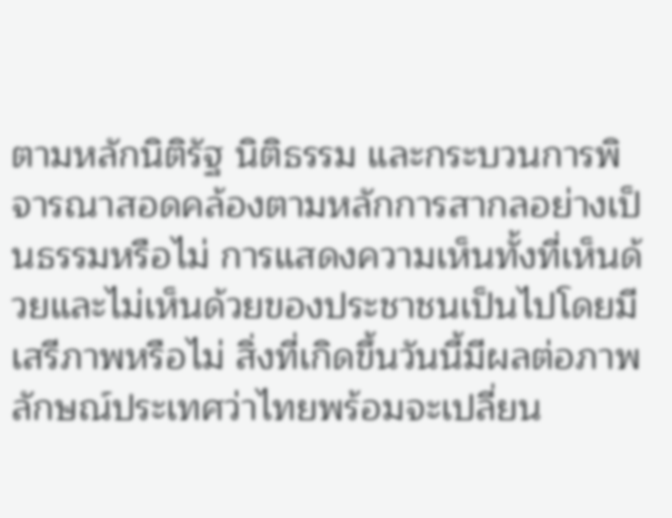ตามหลักนิติรัฐ นิติธรรม และกระบวนการพิจารณาสอดคล้องตามหลักการสากลอย่างเป็นธรรมหรือไม่ การแสดงความเห็นทั้งที่เห็นด้วยและไม่เห็นด้วยของประชาชนเป็นไปโดยมีเสรีภาพหรือไม่ สิ่งที่เกิดขึ้นวันนี้มีผลต่อภาพลักษณ์ประเทศว่าไทยพร้อมจะเปลี่ยน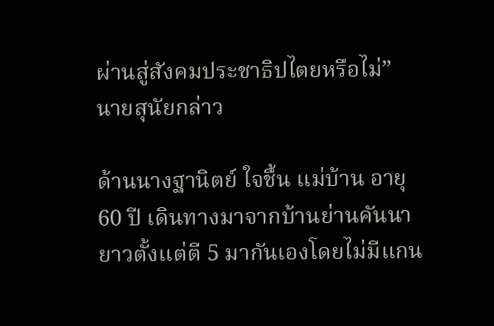ผ่านสู่สังคมประชาธิปไตยหรือไม่” นายสุนัยกล่าว

ด้านนางฐานิตย์ ใจชื้น แม่บ้าน อายุ 60 ปี เดินทางมาจากบ้านย่านคันนายาวตั้งแต่ตี 5 มากันเองโดยไม่มีแกน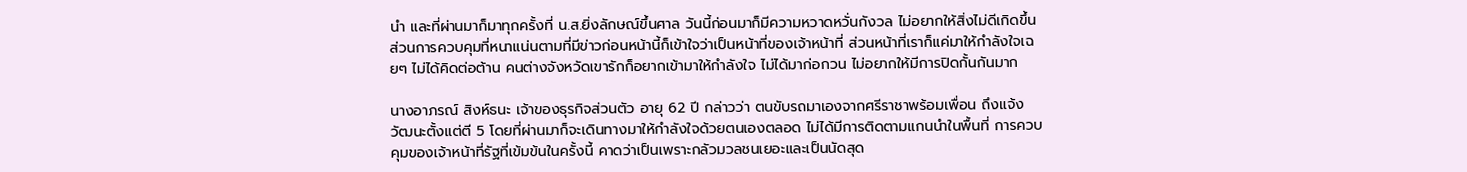นำ และที่ผ่านมาก็มาทุกครั้งที่ น.ส.ยิ่งลักษณ์ขึ้นศาล วันนี้ก่อนมาก็มีความหวาดหวั่นกังวล ไม่อยากให้สิ่งไม่ดีเกิดขึ้น ส่วนการควบคุมที่หนาแน่นตามที่มีข่าวก่อนหน้านี้ก็เข้าใจว่าเป็นหน้าที่ของเจ้าหน้าที่ ส่วนหน้าที่เราก็แค่มาให้กำลังใจเฉยๆ ไม่ได้คิดต่อต้าน คนต่างจังหวัดเขารักก็อยากเข้ามาให้กำลังใจ ไม่ได้มาก่อกวน ไม่อยากให้มีการปิดกั้นกันมาก

นางอาภรณ์ สิงห์ธนะ เจ้าของธุรกิจส่วนตัว อายุ 62 ปี กล่าวว่า ตนขับรถมาเองจากศรีราชาพร้อมเพื่อน ถึงแจ้งวัฒนะตั้งแต่ตี 5 โดยที่ผ่านมาก็จะเดินทางมาให้กำลังใจด้วยตนเองตลอด ไม่ได้มีการติดตามแกนนำในพื้นที่ การควบคุมของเจ้าหน้าที่รัฐที่เข้มข้นในครั้งนี้ คาดว่าเป็นเพราะกลัวมวลชนเยอะและเป็นนัดสุด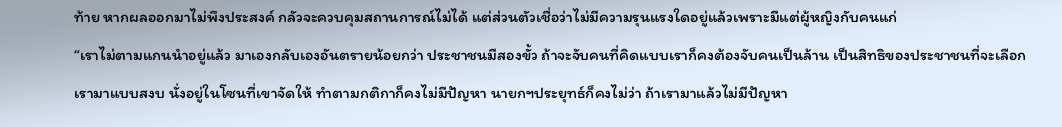ท้าย หากผลออกมาไม่พึงประสงค์ กลัวจะควบคุมสถานการณ์ไม่ได้ แต่ส่วนตัวเชื่อว่าไม่มีความรุนแรงใดอยู่แล้วเพราะมีแต่ผู้หญิงกับคนแก่
“เราไม่ตามแกนนำอยู่แล้ว มาเองกลับเองอันตรายน้อยกว่า ประชาชนมีสองขั้ว ถ้าจะจับคนที่คิดแบบเราก็คงต้องจับคนเป็นล้าน เป็นสิทธิของประชาชนที่จะเลือก เรามาแบบสงบ นั่งอยู่ในโซนที่เขาจัดให้ ทำตามกติกาก็คงไม่มีปัญหา นายกฯประยุทธ์ก็คงไม่ว่า ถ้าเรามาแล้วไม่มีปัญหา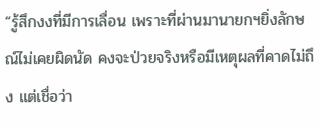“รู้สึกงงที่มีการเลื่อน เพราะที่ผ่านมานายกฯยิ่งลักษณ์ไม่เคยผิดนัด คงจะป่วยจริงหรือมีเหตุผลที่คาดไม่ถึง แต่เชื่อว่า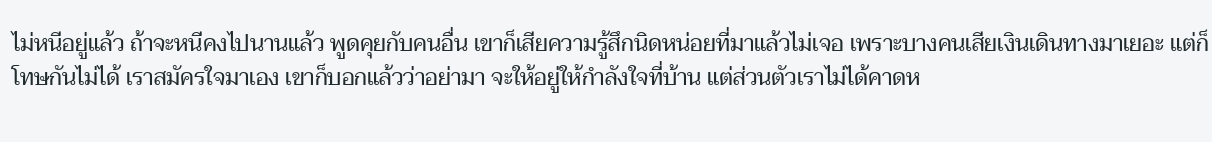ไม่หนีอยู่แล้ว ถ้าจะหนีคงไปนานแล้ว พูดคุยกับคนอื่น เขาก็เสียความรู้สึกนิดหน่อยที่มาแล้วไม่เจอ เพราะบางคนเสียเงินเดินทางมาเยอะ แต่ก็โทษกันไม่ได้ เราสมัครใจมาเอง เขาก็บอกแล้วว่าอย่ามา จะให้อยู่ให้กำลังใจที่บ้าน แต่ส่วนตัวเราไม่ได้คาดห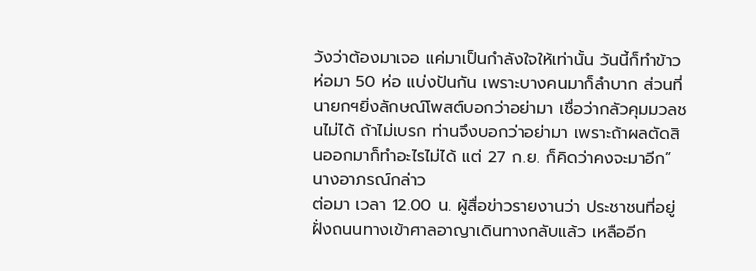วังว่าต้องมาเจอ แค่มาเป็นกำลังใจให้เท่านั้น วันนี้ก็ทำข้าวห่อมา 50 ห่อ แบ่งปันกัน เพราะบางคนมาก็ลำบาก ส่วนที่นายกฯยิ่งลักษณ์โพสต์บอกว่าอย่ามา เชื่อว่ากลัวคุมมวลชนไม่ได้ ถ้าไม่เบรก ท่านจึงบอกว่าอย่ามา เพราะถ้าผลตัดสินออกมาก็ทำอะไรไม่ได้ แต่ 27 ก.ย. ก็คิดว่าคงจะมาอีก” นางอาภรณ์กล่าว
ต่อมา เวลา 12.00 น. ผู้สื่อข่าวรายงานว่า ประชาชนที่อยู่ฝั่งถนนทางเข้าศาลอาญาเดินทางกลับแล้ว เหลืออีก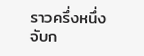ราวครึ่งหนึ่งจับก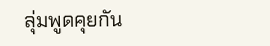ลุ่มพูดคุยกัน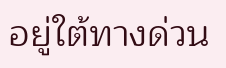อยู่ใต้ทางด่วน